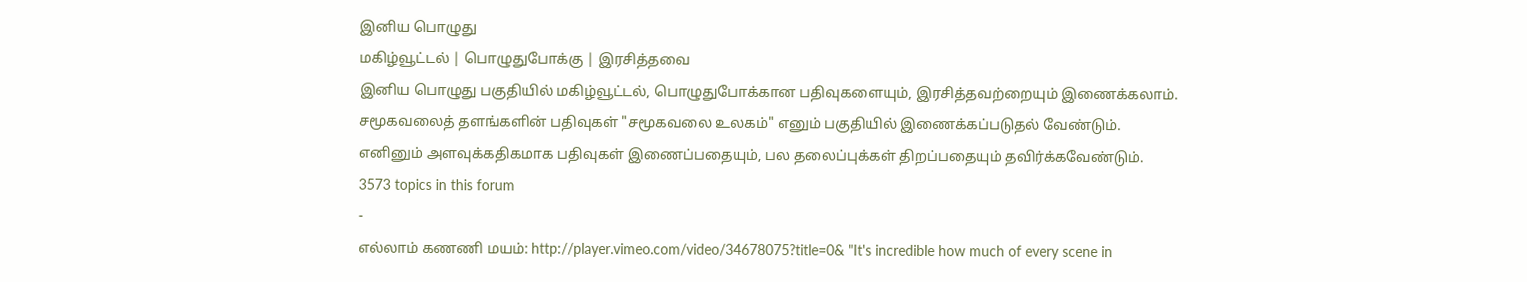இனிய பொழுது
மகிழ்வூட்டல் | பொழுதுபோக்கு | இரசித்தவை
இனிய பொழுது பகுதியில் மகிழ்வூட்டல், பொழுதுபோக்கான பதிவுகளையும், இரசித்தவற்றையும் இணைக்கலாம்.
சமூகவலைத் தளங்களின் பதிவுகள் "சமூகவலை உலகம்" எனும் பகுதியில் இணைக்கப்படுதல் வேண்டும்.
எனினும் அளவுக்கதிகமாக பதிவுகள் இணைப்பதையும், பல தலைப்புக்கள் திறப்பதையும் தவிர்க்கவேண்டும்.
3573 topics in this forum
-
எல்லாம் கணணி மயம்: http://player.vimeo.com/video/34678075?title=0& "It's incredible how much of every scene in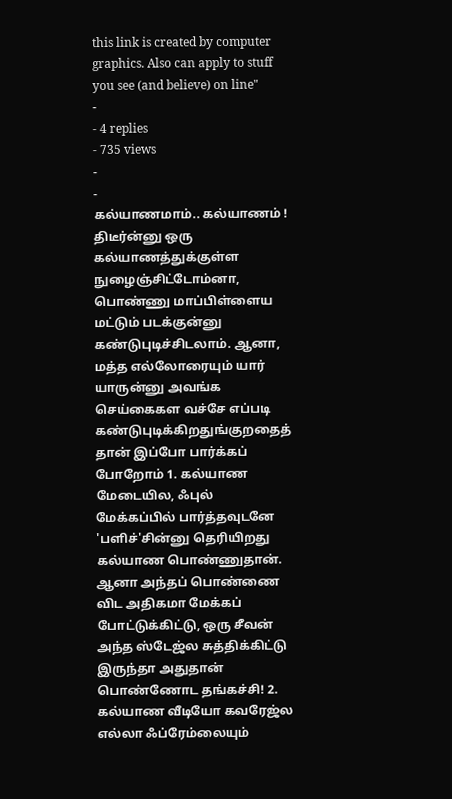this link is created by computer graphics. Also can apply to stuff you see (and believe) on line"
-
- 4 replies
- 735 views
-
-
கல்யாணமாம்.. கல்யாணம் ! திடீர்ன்னு ஒரு கல்யாணத்துக்குள்ள நுழைஞ்சிட்டோம்னா, பொண்ணு மாப்பிள்ளைய மட்டும் படக்குன்னு கண்டுபுடிச்சிடலாம். ஆனா, மத்த எல்லோரையும் யார் யாருன்னு அவங்க செய்கைகள வச்சே எப்படி கண்டுபுடிக்கிறதுங்குறதைத் தான் இப்போ பார்க்கப் போறோம் 1. கல்யாண மேடையில, ஃபுல் மேக்கப்பில் பார்த்தவுடனே 'பளிச்'சின்னு தெரியிறது கல்யாண பொண்ணுதான். ஆனா அந்தப் பொண்ணை விட அதிகமா மேக்கப் போட்டுக்கிட்டு, ஒரு சீவன் அந்த ஸ்டேஜ்ல சுத்திக்கிட்டு இருந்தா அதுதான் பொண்ணோட தங்கச்சி! 2. கல்யாண வீடியோ கவரேஜ்ல எல்லா ஃப்ரேம்லையும்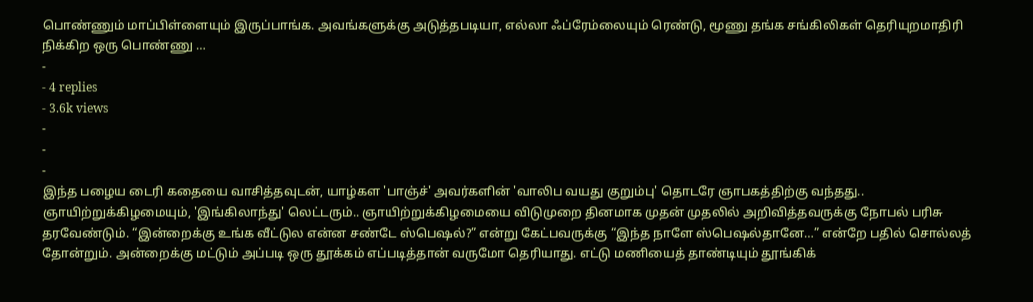பொண்ணும் மாப்பிள்ளையும் இருப்பாங்க. அவங்களுக்கு அடுத்தபடியா, எல்லா ஃப்ரேம்லையும் ரெண்டு, மூணு தங்க சங்கிலிகள் தெரியுறமாதிரி நிக்கிற ஒரு பொண்ணு …
-
- 4 replies
- 3.6k views
-
-
-
இந்த பழைய டைரி கதையை வாசித்தவுடன், யாழ்கள 'பாஞ்ச்' அவர்களின் 'வாலிப வயது குறும்பு' தொடரே ஞாபகத்திற்கு வந்தது.. ஞாயிற்றுக்கிழமையும், 'இங்கிலாந்து' லெட்டரும்.. ஞாயிற்றுக்கிழமையை விடுமுறை தினமாக முதன் முதலில் அறிவித்தவருக்கு நோபல் பரிசு தரவேண்டும். “இன்றைக்கு உங்க வீட்டுல என்ன சண்டே ஸ்பெஷல்?” என்று கேட்பவருக்கு “இந்த நாளே ஸ்பெஷல்தானே…” என்றே பதில் சொல்லத் தோன்றும். அன்றைக்கு மட்டும் அப்படி ஒரு தூக்கம் எப்படித்தான் வருமோ தெரியாது. எட்டு மணியைத் தாண்டியும் தூங்கிக்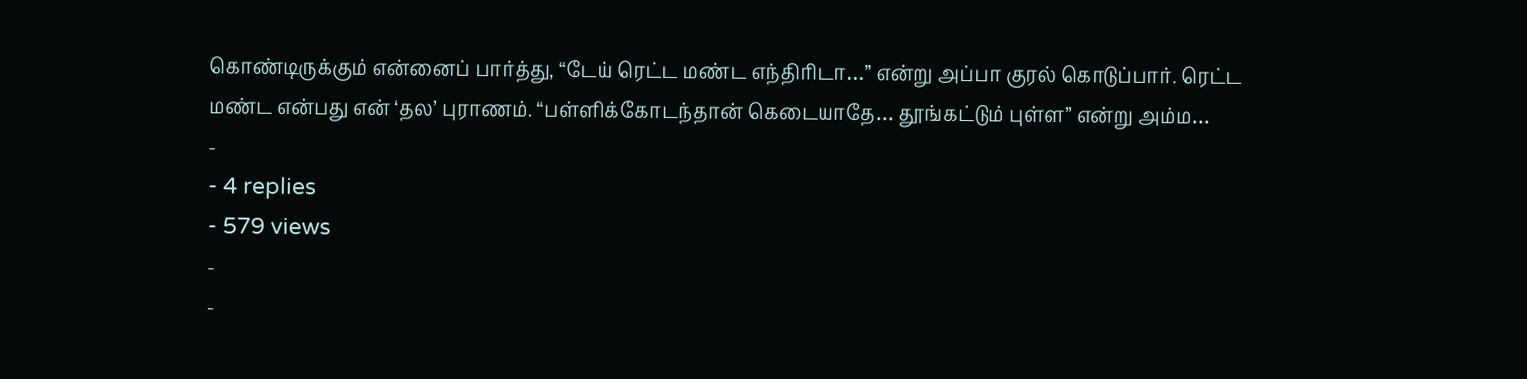கொண்டிருக்கும் என்னைப் பார்த்து, “டேய் ரெட்ட மண்ட எந்திரிடா…’’ என்று அப்பா குரல் கொடுப்பார். ரெட்ட மண்ட என்பது என் ‘தல’ புராணம். “பள்ளிக்கோடந்தான் கெடையாதே… தூங்கட்டும் புள்ள’’ என்று அம்ம…
-
- 4 replies
- 579 views
-
-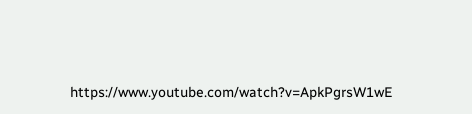https://www.youtube.com/watch?v=ApkPgrsW1wE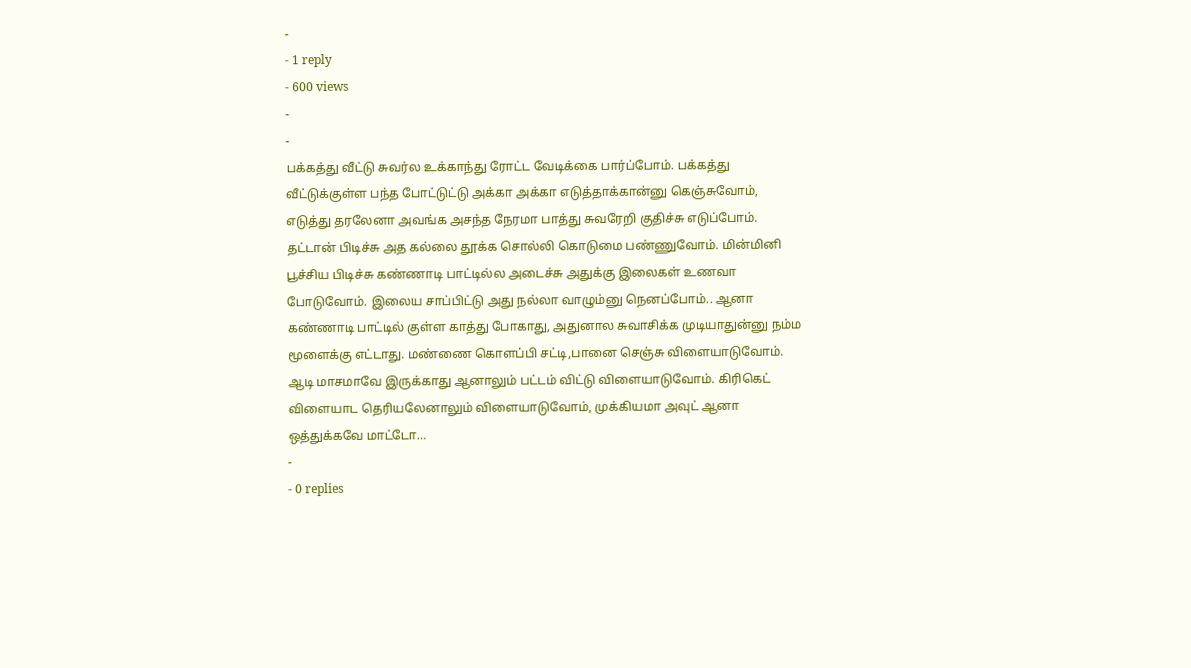-
- 1 reply
- 600 views
-
-
பக்கத்து வீட்டு சுவர்ல உக்காந்து ரோட்ட வேடிக்கை பார்ப்போம். பக்கத்து வீட்டுக்குள்ள பந்த போட்டுட்டு அக்கா அக்கா எடுத்தாக்கான்னு கெஞ்சுவோம், எடுத்து தரலேனா அவங்க அசந்த நேரமா பாத்து சுவரேறி குதிச்சு எடுப்போம். தட்டான் பிடிச்சு அத கல்லை தூக்க சொல்லி கொடுமை பண்ணுவோம். மின்மினி பூச்சிய பிடிச்சு கண்ணாடி பாட்டில்ல அடைச்சு அதுக்கு இலைகள் உணவா போடுவோம். இலைய சாப்பிட்டு அது நல்லா வாழும்னு நெனப்போம்.. ஆனா கண்ணாடி பாட்டில் குள்ள காத்து போகாது, அதுனால சுவாசிக்க முடியாதுன்னு நம்ம மூளைக்கு எட்டாது. மண்ணை கொளப்பி சட்டி,பானை செஞ்சு விளையாடுவோம். ஆடி மாசமாவே இருக்காது ஆனாலும் பட்டம் விட்டு விளையாடுவோம். கிரிகெட் விளையாட தெரியலேனாலும் விளையாடுவோம், முக்கியமா அவுட் ஆனா ஒத்துக்கவே மாட்டோ…
-
- 0 replies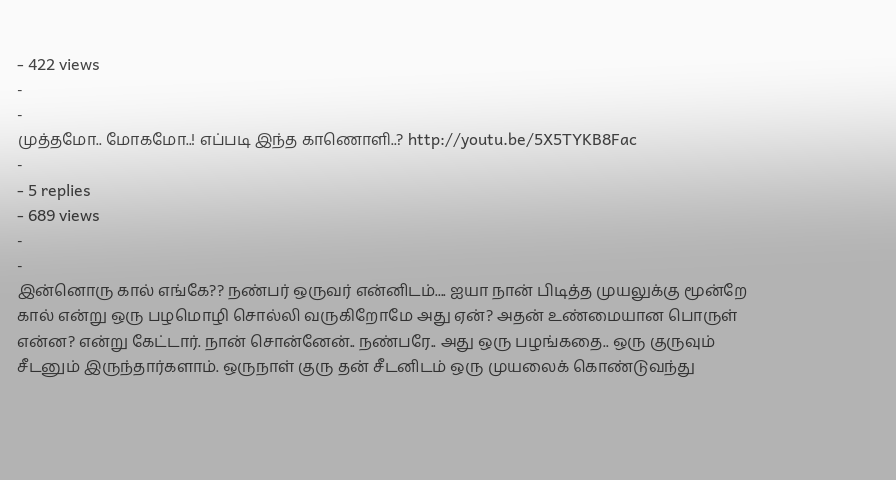- 422 views
-
-
முத்தமோ.. மோகமோ..! எப்படி இந்த காணொளி..? http://youtu.be/5X5TYKB8Fac
-
- 5 replies
- 689 views
-
-
இன்னொரு கால் எங்கே?? நண்பர் ஒருவர் என்னிடம்.... ஐயா நான் பிடித்த முயலுக்கு மூன்றே கால் என்று ஒரு பழமொழி சொல்லி வருகிறோமே அது ஏன்? அதன் உண்மையான பொருள் என்ன? என்று கேட்டார். நான் சொன்னேன்.. நண்பரே.. அது ஒரு பழங்கதை.. ஒரு குருவும் சீடனும் இருந்தார்களாம். ஒருநாள் குரு தன் சீடனிடம் ஒரு முயலைக் கொண்டுவந்து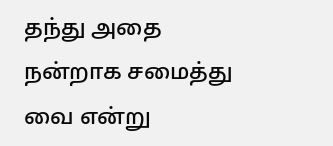தந்து அதை நன்றாக சமைத்து வை என்று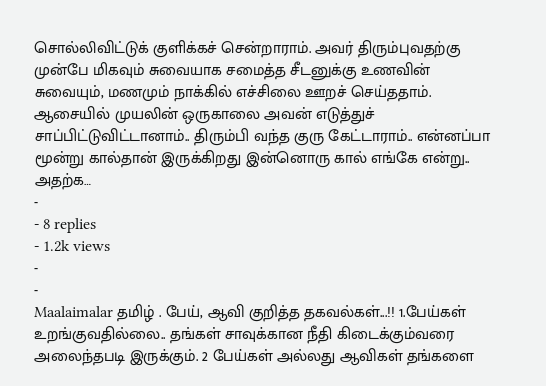சொல்லிவிட்டுக் குளிக்கச் சென்றாராம். அவர் திரும்புவதற்கு முன்பே மிகவும் சுவையாக சமைத்த சீடனுக்கு உணவின் சுவையும், மணமும் நாக்கில் எச்சிலை ஊறச் செய்ததாம். ஆசையில் முயலின் ஒருகாலை அவன் எடுத்துச் சாப்பிட்டுவிட்டானாம்.. திரும்பி வந்த குரு கேட்டாராம்.. என்னப்பா மூன்று கால்தான் இருக்கிறது இன்னொரு கால் எங்கே என்று.. அதற்க…
-
- 8 replies
- 1.2k views
-
-
Maalaimalar தமிழ் . பேய், ஆவி குறித்த தகவல்கள்...!! 1.பேய்கள் உறங்குவதில்லை.. தங்கள் சாவுக்கான நீதி கிடைக்கும்வரை அலைந்தபடி இருக்கும். 2 பேய்கள் அல்லது ஆவிகள் தங்களை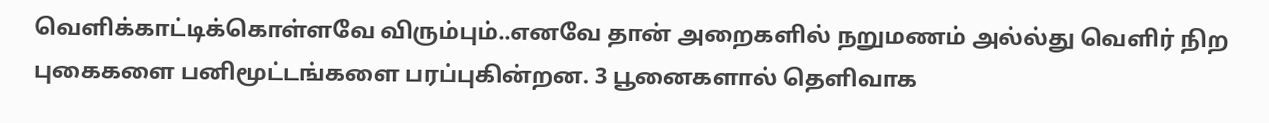வெளிக்காட்டிக்கொள்ளவே விரும்பும்..எனவே தான் அறைகளில் நறுமணம் அல்ல்து வெளிர் நிற புகைகளை பனிமூட்டங்களை பரப்புகின்றன. 3 பூனைகளால் தெளிவாக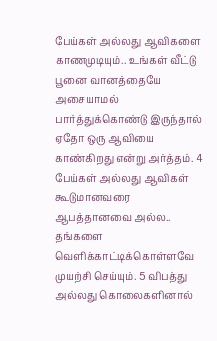பேய்கள் அல்லது ஆவிகளை காணமுடியும்.. உங்கள் வீட்டு பூனை வானத்தையே அசையாமல் பார்த்துக்கொண்டு இருந்தால் ஏதோ ஒரு ஆவியை காண்கிறது என்று அர்த்தம். 4 பேய்கள் அல்லது ஆவிகள் கூடுமானவரை ஆபத்தானவை அல்ல.. தங்களை வெளிக்காட்டிக்கொள்ளவே முயற்சி செய்யும். 5 விபத்து அல்லது கொலைகளினால்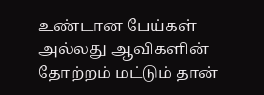உண்டான பேய்கள் அல்லது ஆவிகளின் தோற்றம் மட்டும் தான்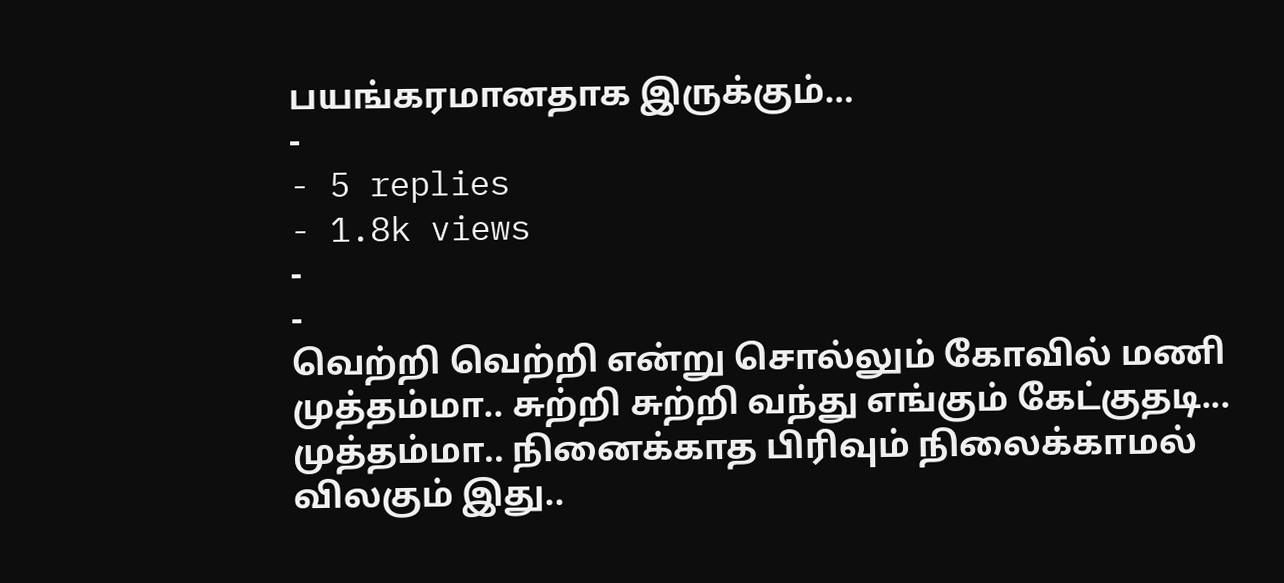பயங்கரமானதாக இருக்கும்…
-
- 5 replies
- 1.8k views
-
-
வெற்றி வெற்றி என்று சொல்லும் கோவில் மணி முத்தம்மா.. சுற்றி சுற்றி வந்து எங்கும் கேட்குதடி... முத்தம்மா.. நினைக்காத பிரிவும் நிலைக்காமல் விலகும் இது..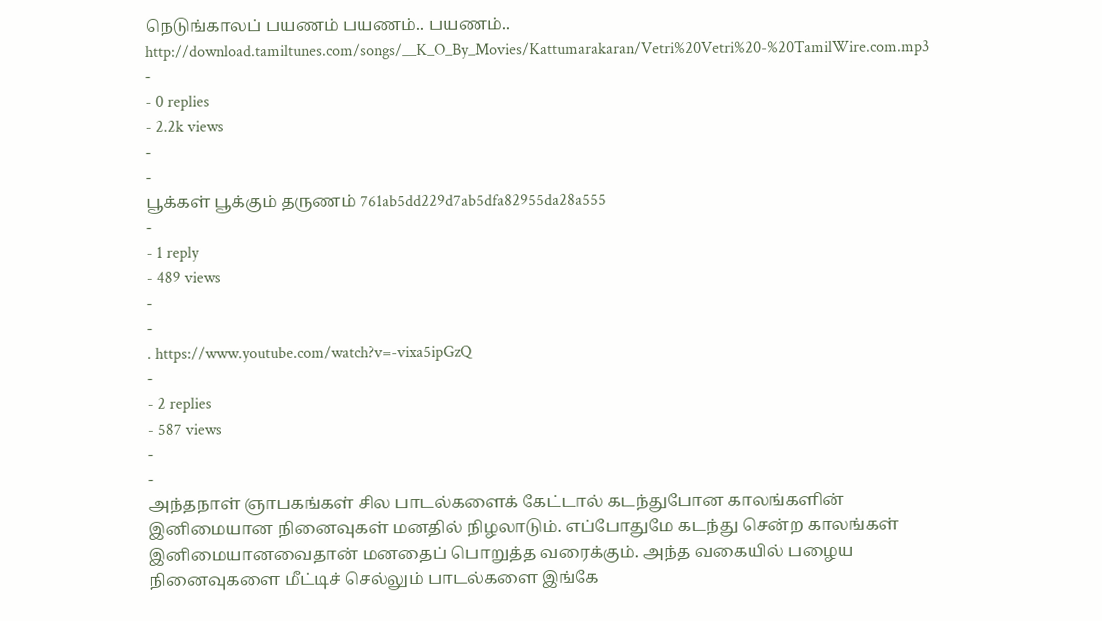நெடுங்காலப் பயணம் பயணம்.. பயணம்.. http://download.tamiltunes.com/songs/__K_O_By_Movies/Kattumarakaran/Vetri%20Vetri%20-%20TamilWire.com.mp3
-
- 0 replies
- 2.2k views
-
-
பூக்கள் பூக்கும் தருணம் 761ab5dd229d7ab5dfa82955da28a555
-
- 1 reply
- 489 views
-
-
. https://www.youtube.com/watch?v=-vixa5ipGzQ
-
- 2 replies
- 587 views
-
-
அந்தநாள் ஞாபகங்கள் சில பாடல்களைக் கேட்டால் கடந்துபோன காலங்களின் இனிமையான நினைவுகள் மனதில் நிழலாடும். எப்போதுமே கடந்து சென்ற காலங்கள் இனிமையானவைதான் மனதைப் பொறுத்த வரைக்கும். அந்த வகையில் பழைய நினைவுகளை மீட்டிச் செல்லும் பாடல்களை இங்கே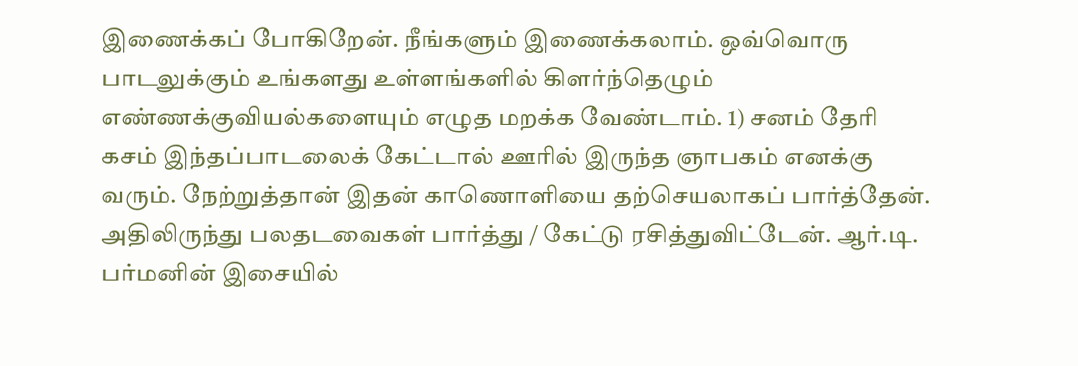இணைக்கப் போகிறேன். நீங்களும் இணைக்கலாம். ஒவ்வொரு பாடலுக்கும் உங்களது உள்ளங்களில் கிளர்ந்தெழும் எண்ணக்குவியல்களையும் எழுத மறக்க வேண்டாம். 1) சனம் தேரி கசம் இந்தப்பாடலைக் கேட்டால் ஊரில் இருந்த ஞாபகம் எனக்கு வரும். நேற்றுத்தான் இதன் காணொளியை தற்செயலாகப் பார்த்தேன். அதிலிருந்து பலதடவைகள் பார்த்து / கேட்டு ரசித்துவிட்டேன். ஆர்.டி. பர்மனின் இசையில்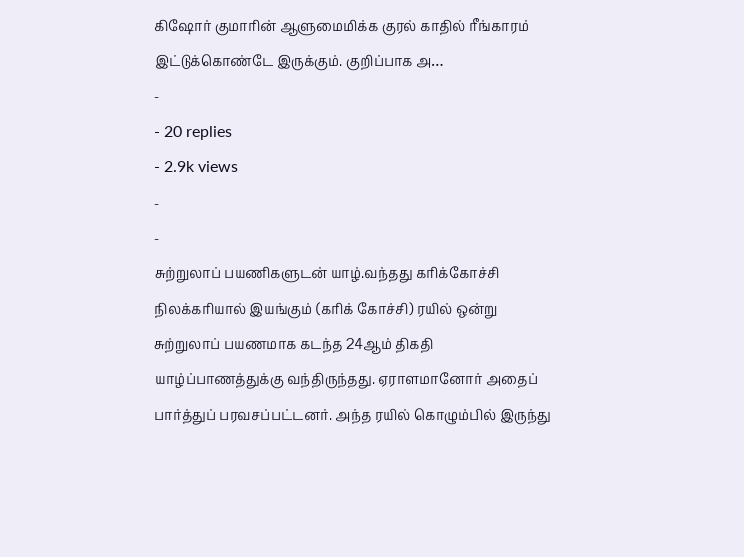கிஷோர் குமாரின் ஆளுமைமிக்க குரல் காதில் ரீங்காரம் இட்டுக்கொண்டே இருக்கும். குறிப்பாக அ…
-
- 20 replies
- 2.9k views
-
-
சுற்றுலாப் பயணிகளுடன் யாழ்.வந்தது கரிக்கோச்சி நிலக்கரியால் இயங்கும் (கரிக் கோச்சி) ரயில் ஒன்று சுற்றுலாப் பயணமாக கடந்த 24ஆம் திகதி யாழ்ப்பாணத்துக்கு வந்திருந்தது. ஏராளமானோர் அதைப் பார்த்துப் பரவசப்பட்டனர். அந்த ரயில் கொழும்பில் இருந்து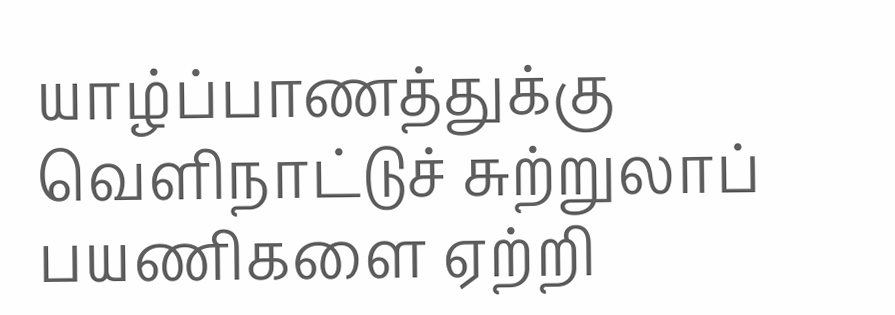யாழ்ப்பாணத்துக்கு வெளிநாட்டுச் சுற்றுலாப் பயணிகளை ஏற்றி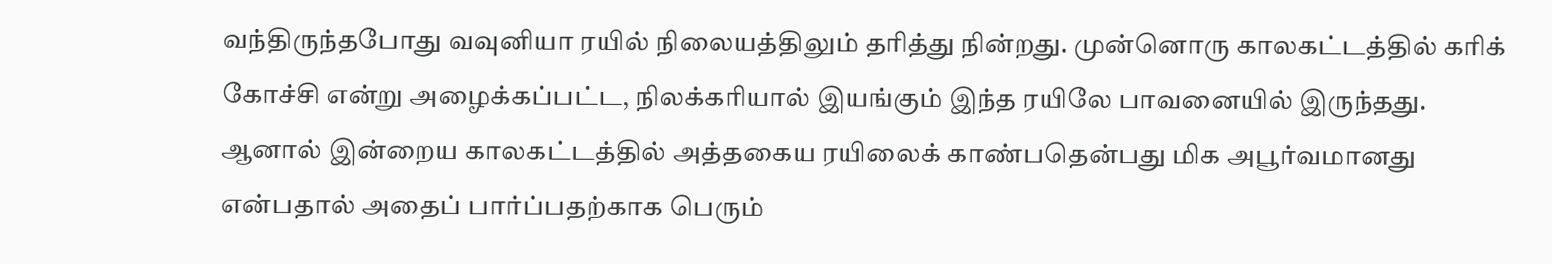வந்திருந்தபோது வவுனியா ரயில் நிலையத்திலும் தரித்து நின்றது. முன்னொரு காலகட்டத்தில் கரிக் கோச்சி என்று அழைக்கப்பட்ட, நிலக்கரியால் இயங்கும் இந்த ரயிலே பாவனையில் இருந்தது. ஆனால் இன்றைய காலகட்டத்தில் அத்தகைய ரயிலைக் காண்பதென்பது மிக அபூர்வமானது என்பதால் அதைப் பார்ப்பதற்காக பெரும்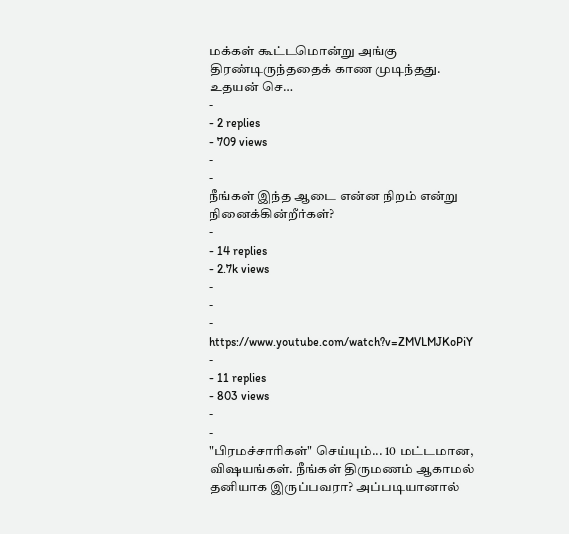மக்கள் கூட்டமொன்று அங்கு திரண்டிருந்ததைக் காண முடிந்தது. உதயன் செ…
-
- 2 replies
- 709 views
-
-
நீங்கள் இந்த ஆடை என்ன நிறம் என்று நினைக்கின்றீர்கள்?
-
- 14 replies
- 2.7k views
-
-
-
https://www.youtube.com/watch?v=ZMVLMJKoPiY
-
- 11 replies
- 803 views
-
-
"பிரமச்சாரிகள்" செய்யும்... 10 மட்டமான, விஷயங்கள். நீங்கள் திருமணம் ஆகாமல் தனியாக இருப்பவரா? அப்படியானால்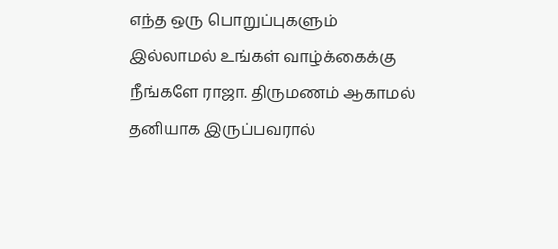எந்த ஒரு பொறுப்புகளும் இல்லாமல் உங்கள் வாழ்க்கைக்கு நீங்களே ராஜா. திருமணம் ஆகாமல் தனியாக இருப்பவரால்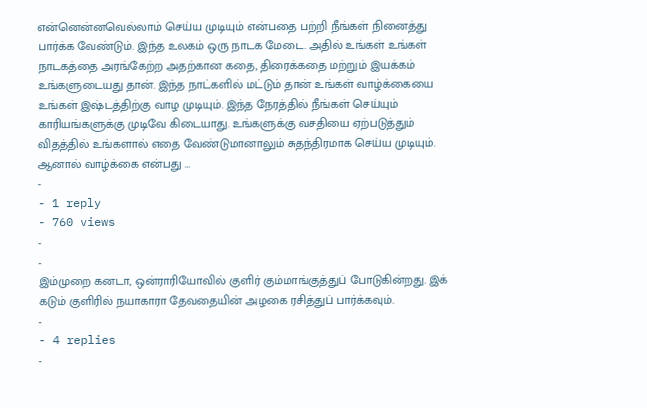என்னென்னவெல்லாம் செய்ய முடியும் என்பதை பற்றி நீங்கள் நினைத்து பார்க்க வேண்டும். இந்த உலகம் ஒரு நாடக மேடை. அதில் உங்கள் உங்கள் நாடகத்தை அரங்கேற்ற அதற்கான கதை, திரைக்கதை மற்றும் இயக்கம் உங்களுடையது தான். இந்த நாட்களில் மட்டும் தான் உங்கள் வாழ்க்கையை உங்கள் இஷ்டத்திற்கு வாழ முடியும். இந்த நேரத்தில் நீங்கள் செய்யும் காரியங்களுக்கு முடிவே கிடையாது. உங்களுக்கு வசதியை ஏற்படுத்தும் விதத்தில் உங்களால் எதை வேண்டுமானாலும் சுதந்திரமாக செய்ய முடியும். ஆனால் வாழ்க்கை என்பது …
-
- 1 reply
- 760 views
-
-
இம்முறை கனடா, ஒன்ராரியோவில் குளிர் கும்மாங்குத்துப் போடுகின்றது. இக் கடும் குளிரில் நயாகாரா தேவதையின் அழகை ரசித்துப் பார்க்கவும்.
-
- 4 replies
-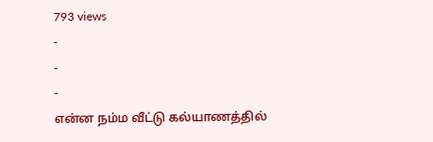793 views
-
-
-
என்ன நம்ம வீட்டு கல்யாணத்தில்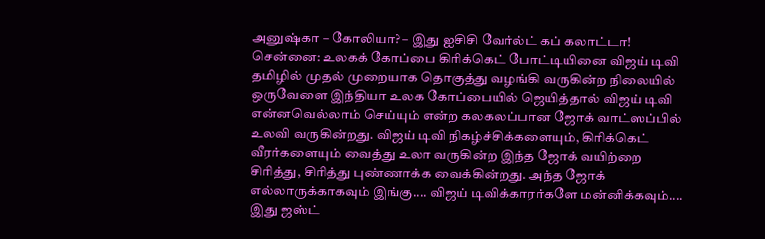அனுஷ்கா – கோலியா? – இது ஐசிசி வேர்ல்ட் கப் கலாட்டா! சென்னை: உலகக் கோப்பை கிரிக்கெட் போட்டியினை விஜய் டிவி தமிழில் முதல் முறையாக தொகுத்து வழங்கி வருகின்ற நிலையில் ஒருவேளை இந்தியா உலக கோப்பையில் ஜெயித்தால் விஜய் டிவி என்னவெல்லாம் செய்யும் என்ற கலகலப்பான ஜோக் வாட்ஸப்பில் உலவி வருகின்றது. விஜய் டிவி நிகழ்ச்சிக்களையும், கிரிக்கெட் வீரர்களையும் வைத்து உலா வருகின்ற இந்த ஜோக் வயிற்றை சிரித்து, சிரித்து புண்ணாக்க வைக்கின்றது. அந்த ஜோக் எல்லாருக்காகவும் இங்கு.... விஜய் டிவிக்காரர்களே மன்னிக்கவும்.... இது ஜஸ்ட்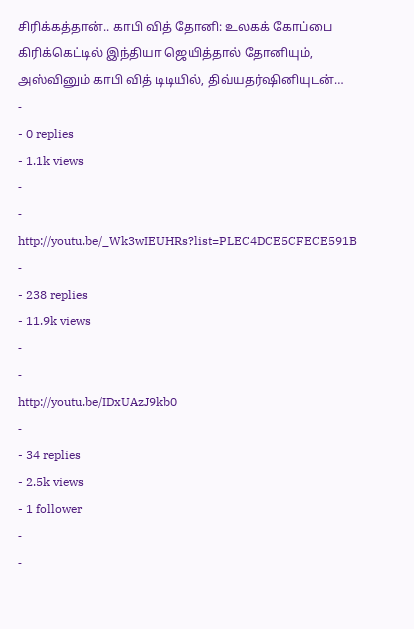சிரிக்கத்தான்.. காபி வித் தோனி: உலகக் கோப்பை கிரிக்கெட்டில் இந்தியா ஜெயித்தால் தோனியும், அஸ்வினும் காபி வித் டிடியில், திவ்யதர்ஷினியுடன்…
-
- 0 replies
- 1.1k views
-
-
http://youtu.be/_Wk3wIEUHRs?list=PLEC4DCE5CFECE591B
-
- 238 replies
- 11.9k views
-
-
http://youtu.be/IDxUAzJ9kb0
-
- 34 replies
- 2.5k views
- 1 follower
-
-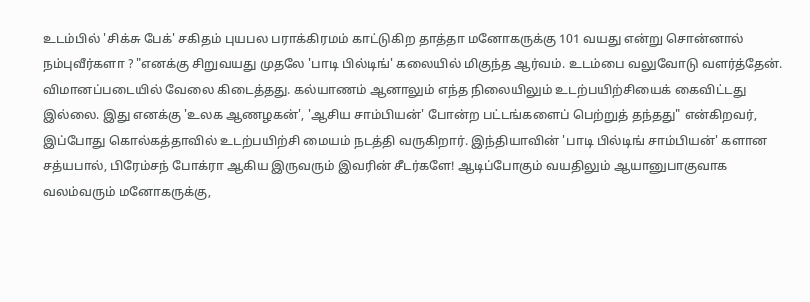உடம்பில் 'சிக்சு பேக்' சகிதம் புயபல பராக்கிரமம் காட்டுகிற தாத்தா மனோகருக்கு 101 வயது என்று சொன்னால் நம்புவீர்களா ? "எனக்கு சிறுவயது முதலே 'பாடி பில்டிங்' கலையில் மிகுந்த ஆர்வம். உடம்பை வலுவோடு வளர்த்தேன். விமானப்படையில் வேலை கிடைத்தது. கல்யாணம் ஆனாலும் எந்த நிலையிலும் உடற்பயிற்சியைக் கைவிட்டது இல்லை. இது எனக்கு 'உலக ஆணழகன்', 'ஆசிய சாம்பியன்' போன்ற பட்டங்களைப் பெற்றுத் தந்தது" என்கிறவர், இப்போது கொல்கத்தாவில் உடற்பயிற்சி மையம் நடத்தி வருகிறார். இந்தியாவின் 'பாடி பில்டிங் சாம்பியன்' களான சத்யபால், பிரேம்சந் போக்ரா ஆகிய இருவரும் இவரின் சீடர்களே! ஆடிப்போகும் வயதிலும் ஆயானுபாகுவாக வலம்வரும் மனோகருக்கு,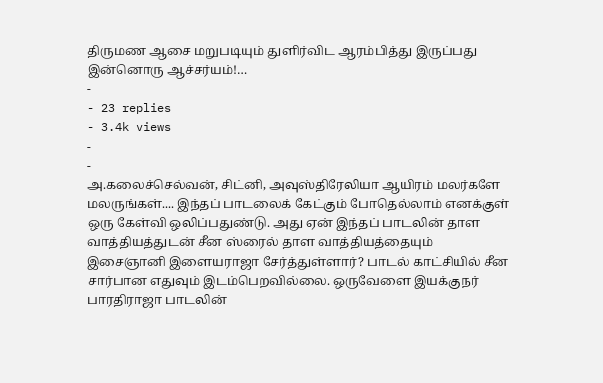திருமண ஆசை மறுபடியும் துளிர்விட ஆரம்பித்து இருப்பது இன்னொரு ஆச்சர்யம்!…
-
- 23 replies
- 3.4k views
-
-
அ.கலைச்செல்வன், சிட்னி, அவுஸ்திரேலியா ஆயிரம் மலர்களே மலருங்கள்.... இந்தப் பாடலைக் கேட்கும் போதெல்லாம் எனக்குள் ஒரு கேள்வி ஒலிப்பதுண்டு. அது ஏன் இந்தப் பாடலின் தாள வாத்தியத்துடன் சீன ஸ்ரைல் தாள வாத்தியத்தையும் இசைஞானி இளையராஜா சேர்த்துள்ளார்? பாடல் காட்சியில் சீன சார்பான எதுவும் இடம்பெறவில்லை. ஒருவேளை இயக்குநர் பாரதிராஜா பாடலின்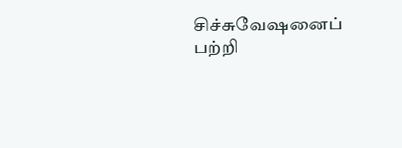சிச்சுவேஷனைப் பற்றி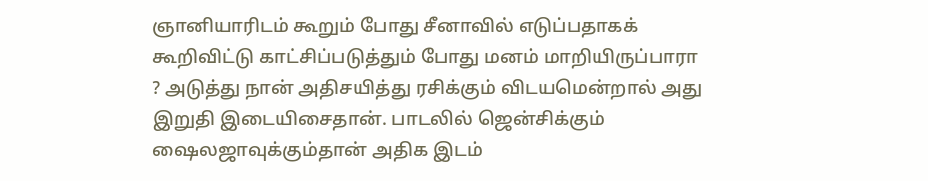ஞானியாரிடம் கூறும் போது சீனாவில் எடுப்பதாகக் கூறிவிட்டு காட்சிப்படுத்தும் போது மனம் மாறியிருப்பாரா ? அடுத்து நான் அதிசயித்து ரசிக்கும் விடயமென்றால் அது இறுதி இடையிசைதான். பாடலில் ஜென்சிக்கும் ஷைலஜாவுக்கும்தான் அதிக இடம்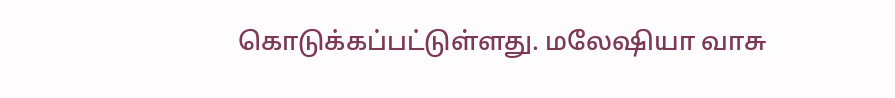கொடுக்கப்பட்டுள்ளது. மலேஷியா வாசு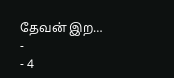தேவன் இற…
-
- 4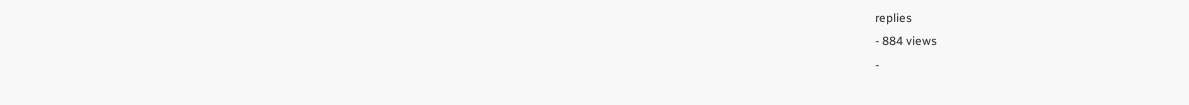replies
- 884 views
-